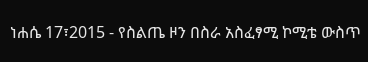ነሐሴ 17፣2015 - የስልጤ ዞን በስራ አስፈፃሚ ኮሚቴ ውስጥ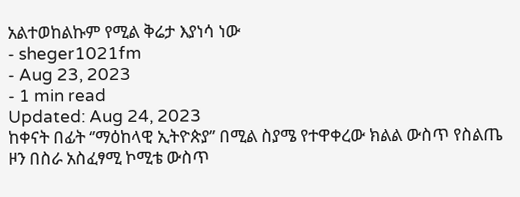አልተወከልኩም የሚል ቅሬታ እያነሳ ነው
- sheger1021fm
- Aug 23, 2023
- 1 min read
Updated: Aug 24, 2023
ከቀናት በፊት ‘’ማዕከላዊ ኢትዮጵያ’’ በሚል ስያሜ የተዋቀረው ክልል ውስጥ የስልጤ ዞን በስራ አስፈፃሚ ኮሚቴ ውስጥ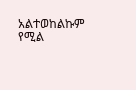አልተወከልኩም የሚል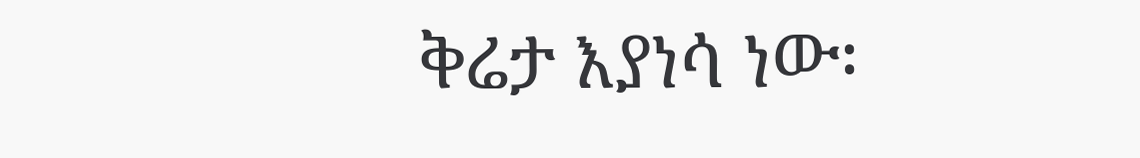ቅሬታ እያነሳ ነው፡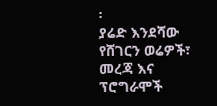፡
ያሬድ እንደሻው
የሸገርን ወሬዎች፣ መረጃ እና ፕሮግራሞች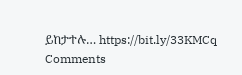ይከታተሉ… https://bit.ly/33KMCq
Comments